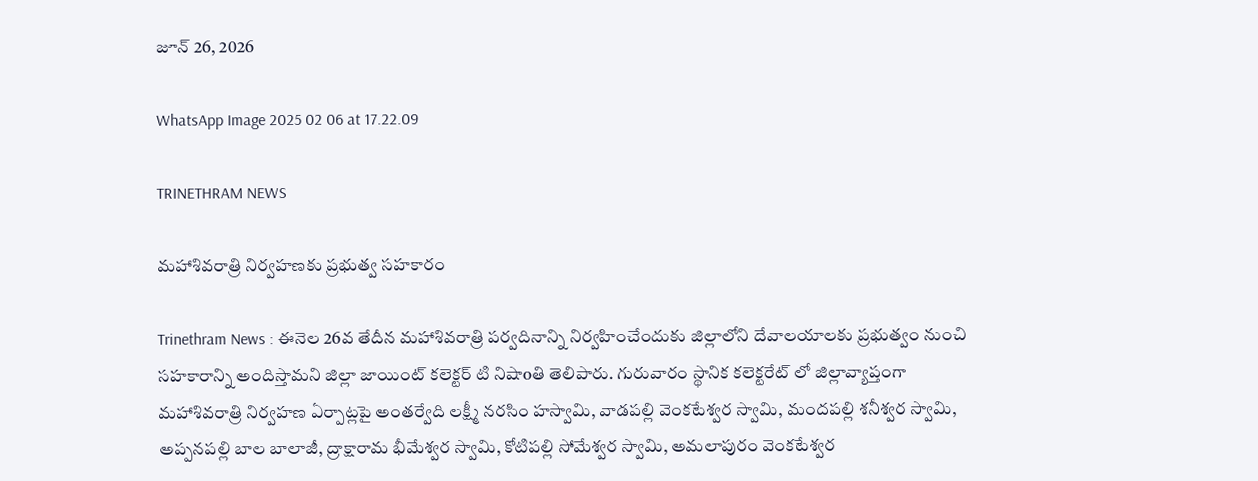జూన్ 26, 2026

WhatsApp Image 2025 02 06 at 17.22.09

TRINETHRAM NEWS

మహాశివరాత్రి నిర్వహణకు ప్రభుత్వ సహకారం

Trinethram News : ఈనెల 26వ తేదీన మహాశివరాత్రి పర్వదినాన్ని నిర్వహించేందుకు జిల్లాలోని దేవాలయాలకు ప్రభుత్వం నుంచి సహకారాన్ని అందిస్తామని జిల్లా జాయింట్ కలెక్టర్ టి నిషాoతి తెలిపారు. గురువారం స్థానిక కలెక్టరేట్ లో జిల్లావ్యాప్తంగా మహాశివరాత్రి నిర్వహణ ఏర్పాట్లపై అంతర్వేది లక్ష్మీ నరసిం హస్వామి, వాడపల్లి వెంకటేశ్వర స్వామి, మందపల్లి శనీశ్వర స్వామి, అప్పనపల్లి బాల బాలాజీ, ద్రాక్షారామ భీమేశ్వర స్వామి, కోటిపల్లి సోమేశ్వర స్వామి, అమలాపురం వెంకటేశ్వర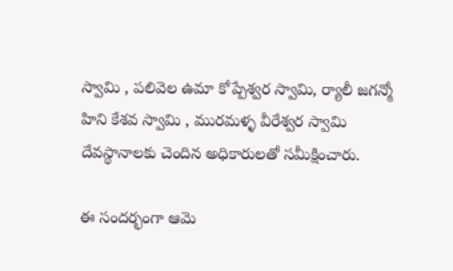స్వామి , పలివెల ఉమా కోప్పేశ్వర స్వామి, ర్యాలీ జగన్మో హిని కేశవ స్వామి , మురమళ్ళ వీరేశ్వర స్వామి దేవస్థానాలకు చెందిన అధికారులతో సమీక్షించారు.

ఈ సందర్భంగా ఆమె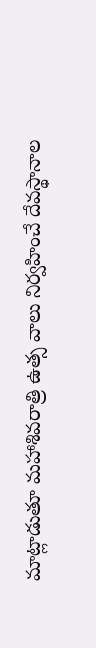మాట్లాడుతూ మహాశివరాత్రి ఉత్స వాలు నిర్వహించే దేవస్థానాల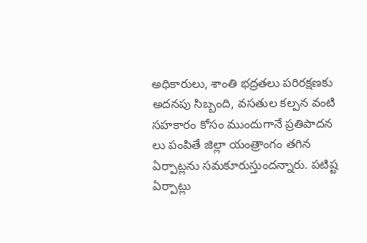అధికారులు, శాంతి భద్రతలు పరిరక్షణకు అదనపు సిబ్బంది, వసతుల కల్పన వంటి సహకారం కోసం ముందుగానే ప్రతిపాదన లు పంపితే జిల్లా యంత్రాంగం తగిన ఏర్పాట్లను సమకూరుస్తుందన్నారు. పటిష్ట ఏర్పాట్లు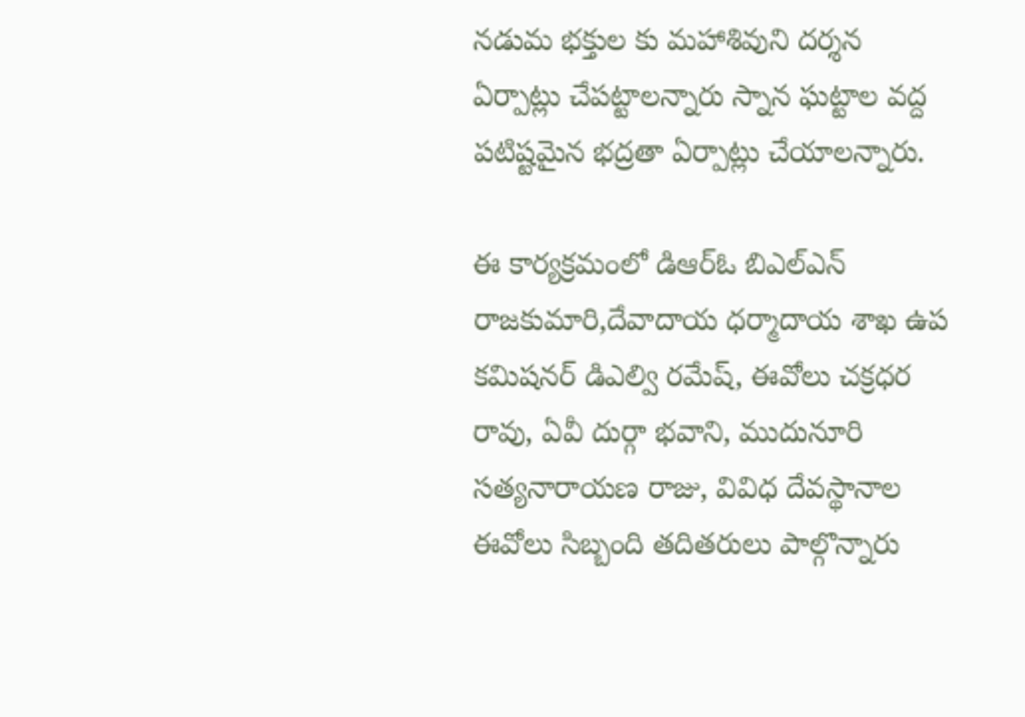నడుమ భక్తుల కు మహాశివుని దర్శన ఏర్పాట్లు చేపట్టాలన్నారు స్నాన ఘట్టాల వద్ద పటిష్టమైన భద్రతా ఏర్పాట్లు చేయాలన్నారు.

ఈ కార్యక్రమంలో డిఆర్ఓ బిఎల్ఎన్ రాజకుమారి,దేవాదాయ ధర్మాదాయ శాఖ ఉప కమిషనర్ డిఎల్వి రమేష్, ఈవోలు చక్రధర రావు, ఏవీ దుర్గా భవాని, ముదునూరి సత్యనారాయణ రాజు, వివిధ దేవస్థానాల ఈవోలు సిబ్బంది తదితరులు పాల్గొన్నారు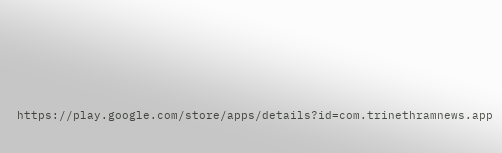https://play.google.com/store/apps/details?id=com.trinethramnews.app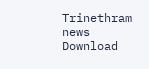Trinethram news
Download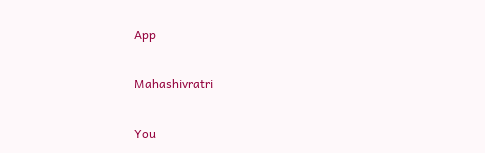App

Mahashivratri

You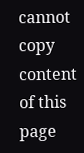cannot copy content of this page